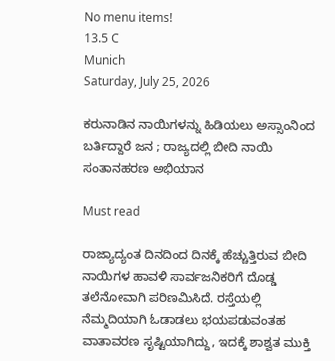No menu items!
13.5 C
Munich
Saturday, July 25, 2026

ಕರುನಾಡಿನ ನಾಯಿಗಳನ್ನು ಹಿಡಿಯಲು ಅಸ್ಸಾಂನಿಂದ ಬರ್ತಿದ್ದಾರೆ ಜನ ; ರಾಜ್ಯದಲ್ಲಿ ಬೀದಿ ನಾಯಿ ಸಂತಾನಹರಣ ಅಭಿಯಾನ

Must read

ರಾಜ್ಯಾದ್ಯಂತ ದಿನದಿಂದ ದಿನಕ್ಕೆ ಹೆಚ್ಚುತ್ತಿರುವ ಬೀದಿ ನಾಯಿಗಳ ಹಾವಳಿ ಸಾರ್ವಜನಿಕರಿಗೆ ದೊಡ್ಡ ತಲೆನೋವಾಗಿ ಪರಿಣಮಿಸಿದೆ. ರಸ್ತೆಯಲ್ಲಿ ನೆಮ್ಮದಿಯಾಗಿ ಓಡಾಡಲು ಭಯಪಡುವಂತಹ ವಾತಾವರಣ ಸೃಷ್ಟಿಯಾಗಿದ್ದು, ಇದಕ್ಕೆ ಶಾಶ್ವತ ಮುಕ್ತಿ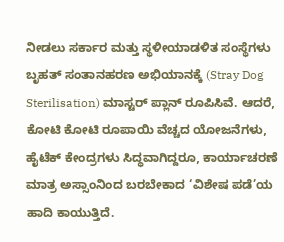ನೀಡಲು ಸರ್ಕಾರ ಮತ್ತು ಸ್ಥಳೀಯಾಡಳಿತ ಸಂಸ್ಥೆಗಳು ಬೃಹತ್ ಸಂತಾನಹರಣ ಅಭಿಯಾನಕ್ಕೆ (Stray Dog Sterilisation) ಮಾಸ್ಟರ್ ಪ್ಲಾನ್ ರೂಪಿಸಿವೆ. ಆದರೆ, ಕೋಟಿ ಕೋಟಿ ರೂಪಾಯಿ ವೆಚ್ಚದ ಯೋಜನೆಗಳು, ಹೈಟೆಕ್ ಕೇಂದ್ರಗಳು ಸಿದ್ಧವಾಗಿದ್ದರೂ, ಕಾರ್ಯಾಚರಣೆ ಮಾತ್ರ ಅಸ್ಸಾಂನಿಂದ ಬರಬೇಕಾದ ‘ವಿಶೇಷ ಪಡೆ’ಯ ಹಾದಿ ಕಾಯುತ್ತಿದೆ.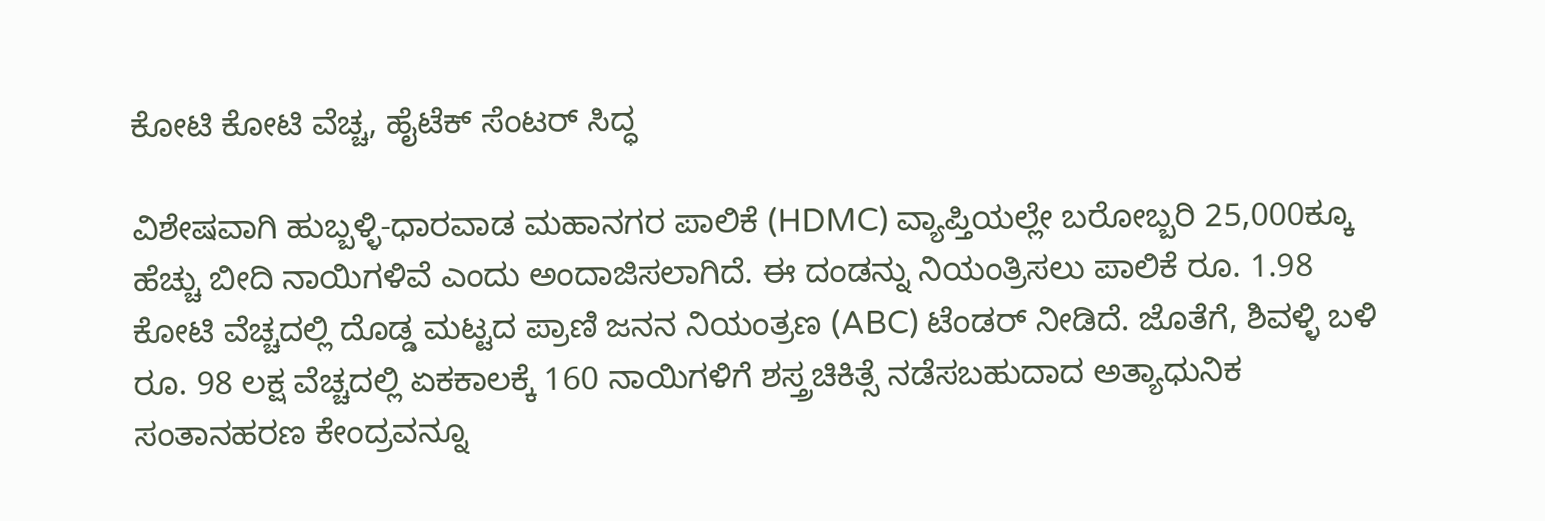ಕೋಟಿ ಕೋಟಿ ವೆಚ್ಚ, ಹೈಟೆಕ್ ಸೆಂಟರ್ ಸಿದ್ಧ

ವಿಶೇಷವಾಗಿ ಹುಬ್ಬಳ್ಳಿ-ಧಾರವಾಡ ಮಹಾನಗರ ಪಾಲಿಕೆ (HDMC) ವ್ಯಾಪ್ತಿಯಲ್ಲೇ ಬರೋಬ್ಬರಿ 25,000ಕ್ಕೂ ಹೆಚ್ಚು ಬೀದಿ ನಾಯಿಗಳಿವೆ ಎಂದು ಅಂದಾಜಿಸಲಾಗಿದೆ. ಈ ದಂಡನ್ನು ನಿಯಂತ್ರಿಸಲು ಪಾಲಿಕೆ ರೂ. 1.98 ಕೋಟಿ ವೆಚ್ಚದಲ್ಲಿ ದೊಡ್ಡ ಮಟ್ಟದ ಪ್ರಾಣಿ ಜನನ ನಿಯಂತ್ರಣ (ABC) ಟೆಂಡರ್ ನೀಡಿದೆ. ಜೊತೆಗೆ, ಶಿವಳ್ಳಿ ಬಳಿ ರೂ. 98 ಲಕ್ಷ ವೆಚ್ಚದಲ್ಲಿ ಏಕಕಾಲಕ್ಕೆ 160 ನಾಯಿಗಳಿಗೆ ಶಸ್ತ್ರಚಿಕಿತ್ಸೆ ನಡೆಸಬಹುದಾದ ಅತ್ಯಾಧುನಿಕ ಸಂತಾನಹರಣ ಕೇಂದ್ರವನ್ನೂ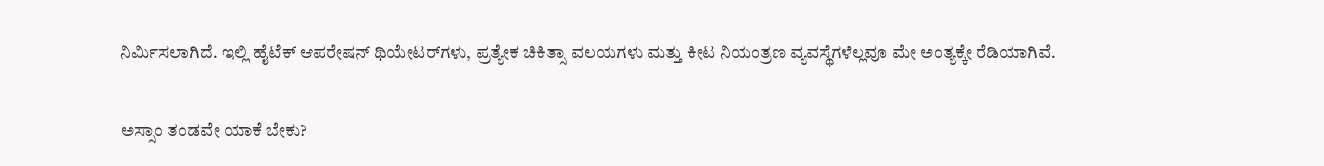ನಿರ್ಮಿಸಲಾಗಿದೆ. ಇಲ್ಲಿ ಹೈಟೆಕ್ ಆಪರೇಷನ್ ಥಿಯೇಟರ್‌ಗಳು, ಪ್ರತ್ಯೇಕ ಚಿಕಿತ್ಸಾ ವಲಯಗಳು ಮತ್ತು ಕೀಟ ನಿಯಂತ್ರಣ ವ್ಯವಸ್ಥೆಗಳೆಲ್ಲವೂ ಮೇ ಅಂತ್ಯಕ್ಕೇ ರೆಡಿಯಾಗಿವೆ.

ಅಸ್ಸಾಂ ತಂಡವೇ ಯಾಕೆ ಬೇಕು?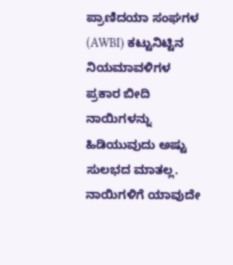ಪ್ರಾಣಿದಯಾ ಸಂಘಗಳ (AWBI) ಕಟ್ಟುನಿಟ್ಟಿನ ನಿಯಮಾವಳಿಗಳ ಪ್ರಕಾರ ಬೀದಿ ನಾಯಿಗಳನ್ನು ಹಿಡಿಯುವುದು ಅಷ್ಟು ಸುಲಭದ ಮಾತಲ್ಲ. ನಾಯಿಗಳಿಗೆ ಯಾವುದೇ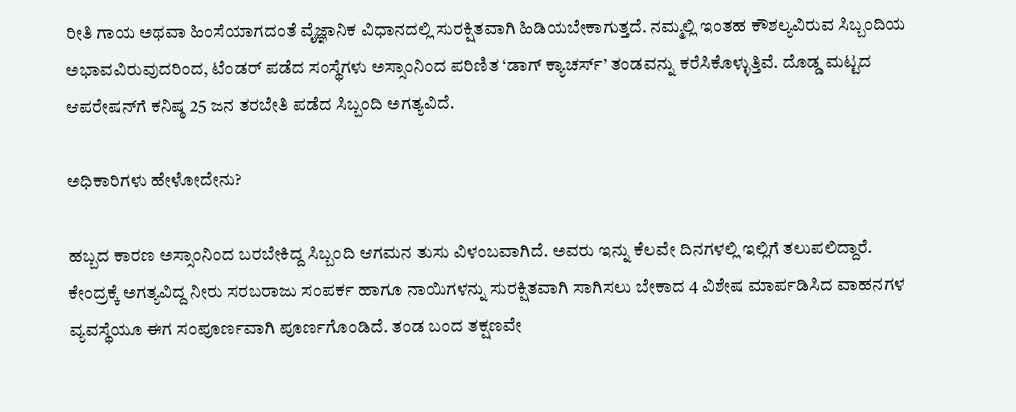ರೀತಿ ಗಾಯ ಅಥವಾ ಹಿಂಸೆಯಾಗದಂತೆ ವೈಜ್ಞಾನಿಕ ವಿಧಾನದಲ್ಲಿ ಸುರಕ್ಷಿತವಾಗಿ ಹಿಡಿಯಬೇಕಾಗುತ್ತದೆ. ನಮ್ಮಲ್ಲಿ ಇಂತಹ ಕೌಶಲ್ಯವಿರುವ ಸಿಬ್ಬಂದಿಯ ಅಭಾವವಿರುವುದರಿಂದ, ಟೆಂಡರ್ ಪಡೆದ ಸಂಸ್ಥೆಗಳು ಅಸ್ಸಾಂನಿಂದ ಪರಿಣಿತ ‘ಡಾಗ್ ಕ್ಯಾಚರ್ಸ್’ ತಂಡವನ್ನು ಕರೆಸಿಕೊಳ್ಳುತ್ತಿವೆ. ದೊಡ್ಡ ಮಟ್ಟದ ಆಪರೇಷನ್‌ಗೆ ಕನಿಷ್ಠ 25 ಜನ ತರಬೇತಿ ಪಡೆದ ಸಿಬ್ಬಂದಿ ಅಗತ್ಯವಿದೆ.

ಅಧಿಕಾರಿಗಳು ಹೇಳೋದೇನು?

ಹಬ್ಬದ ಕಾರಣ ಅಸ್ಸಾಂನಿಂದ ಬರಬೇಕಿದ್ದ ಸಿಬ್ಬಂದಿ ಆಗಮನ ತುಸು ವಿಳಂಬವಾಗಿದೆ. ಅವರು ಇನ್ನು ಕೆಲವೇ ದಿನಗಳಲ್ಲಿ ಇಲ್ಲಿಗೆ ತಲುಪಲಿದ್ದಾರೆ. ಕೇಂದ್ರಕ್ಕೆ ಅಗತ್ಯವಿದ್ದ ನೀರು ಸರಬರಾಜು ಸಂಪರ್ಕ ಹಾಗೂ ನಾಯಿಗಳನ್ನು ಸುರಕ್ಷಿತವಾಗಿ ಸಾಗಿಸಲು ಬೇಕಾದ 4 ವಿಶೇಷ ಮಾರ್ಪಡಿಸಿದ ವಾಹನಗಳ ವ್ಯವಸ್ಥೆಯೂ ಈಗ ಸಂಪೂರ್ಣವಾಗಿ ಪೂರ್ಣಗೊಂಡಿದೆ. ತಂಡ ಬಂದ ತಕ್ಷಣವೇ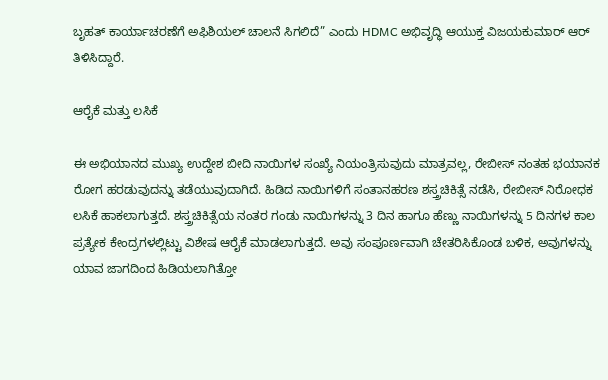ಬೃಹತ್ ಕಾರ್ಯಾಚರಣೆಗೆ ಅಫಿಶಿಯಲ್ ಚಾಲನೆ ಸಿಗಲಿದೆ” ಎಂದು HDMC ಅಭಿವೃದ್ಧಿ ಆಯುಕ್ತ ವಿಜಯಕುಮಾರ್ ಆರ್ ತಿಳಿಸಿದ್ದಾರೆ.

ಆರೈಕೆ ಮತ್ತು ಲಸಿಕೆ

ಈ ಅಭಿಯಾನದ ಮುಖ್ಯ ಉದ್ದೇಶ ಬೀದಿ ನಾಯಿಗಳ ಸಂಖ್ಯೆ ನಿಯಂತ್ರಿಸುವುದು ಮಾತ್ರವಲ್ಲ, ರೇಬೀಸ್ ನಂತಹ ಭಯಾನಕ ರೋಗ ಹರಡುವುದನ್ನು ತಡೆಯುವುದಾಗಿದೆ. ಹಿಡಿದ ನಾಯಿಗಳಿಗೆ ಸಂತಾನಹರಣ ಶಸ್ತ್ರಚಿಕಿತ್ಸೆ ನಡೆಸಿ, ರೇಬೀಸ್ ನಿರೋಧಕ ಲಸಿಕೆ ಹಾಕಲಾಗುತ್ತದೆ. ಶಸ್ತ್ರಚಿಕಿತ್ಸೆಯ ನಂತರ ಗಂಡು ನಾಯಿಗಳನ್ನು 3 ದಿನ ಹಾಗೂ ಹೆಣ್ಣು ನಾಯಿಗಳನ್ನು 5 ದಿನಗಳ ಕಾಲ ಪ್ರತ್ಯೇಕ ಕೇಂದ್ರಗಳಲ್ಲಿಟ್ಟು ವಿಶೇಷ ಆರೈಕೆ ಮಾಡಲಾಗುತ್ತದೆ. ಅವು ಸಂಪೂರ್ಣವಾಗಿ ಚೇತರಿಸಿಕೊಂಡ ಬಳಿಕ, ಅವುಗಳನ್ನು ಯಾವ ಜಾಗದಿಂದ ಹಿಡಿಯಲಾಗಿತ್ತೋ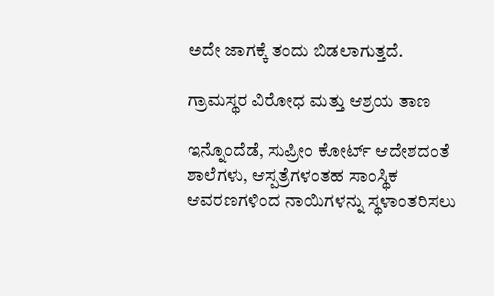ಅದೇ ಜಾಗಕ್ಕೆ ತಂದು ಬಿಡಲಾಗುತ್ತದೆ.

ಗ್ರಾಮಸ್ಥರ ವಿರೋಧ ಮತ್ತು ಆಶ್ರಯ ತಾಣ

ಇನ್ನೊಂದೆಡೆ, ಸುಪ್ರೀಂ ಕೋರ್ಟ್ ಆದೇಶದಂತೆ ಶಾಲೆಗಳು, ಆಸ್ಪತ್ರೆಗಳಂತಹ ಸಾಂಸ್ಥಿಕ ಆವರಣಗಳಿಂದ ನಾಯಿಗಳನ್ನು ಸ್ಥಳಾಂತರಿಸಲು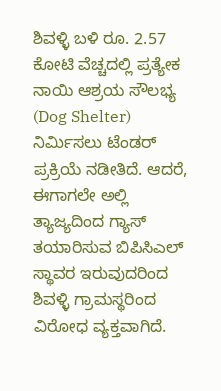ಶಿವಳ್ಳಿ ಬಳಿ ರೂ. 2.57 ಕೋಟಿ ವೆಚ್ಚದಲ್ಲಿ ಪ್ರತ್ಯೇಕ ನಾಯಿ ಆಶ್ರಯ ಸೌಲಭ್ಯ (Dog Shelter) ನಿರ್ಮಿಸಲು ಟೆಂಡರ್ ಪ್ರಕ್ರಿಯೆ ನಡೀತಿದೆ. ಆದರೆ, ಈಗಾಗಲೇ ಅಲ್ಲಿ ತ್ಯಾಜ್ಯದಿಂದ ಗ್ಯಾಸ್ ತಯಾರಿಸುವ ಬಿಪಿಸಿಎಲ್ ಸ್ಥಾವರ ಇರುವುದರಿಂದ ಶಿವಳ್ಳಿ ಗ್ರಾಮಸ್ಥರಿಂದ ವಿರೋಧ ವ್ಯಕ್ತವಾಗಿದೆ.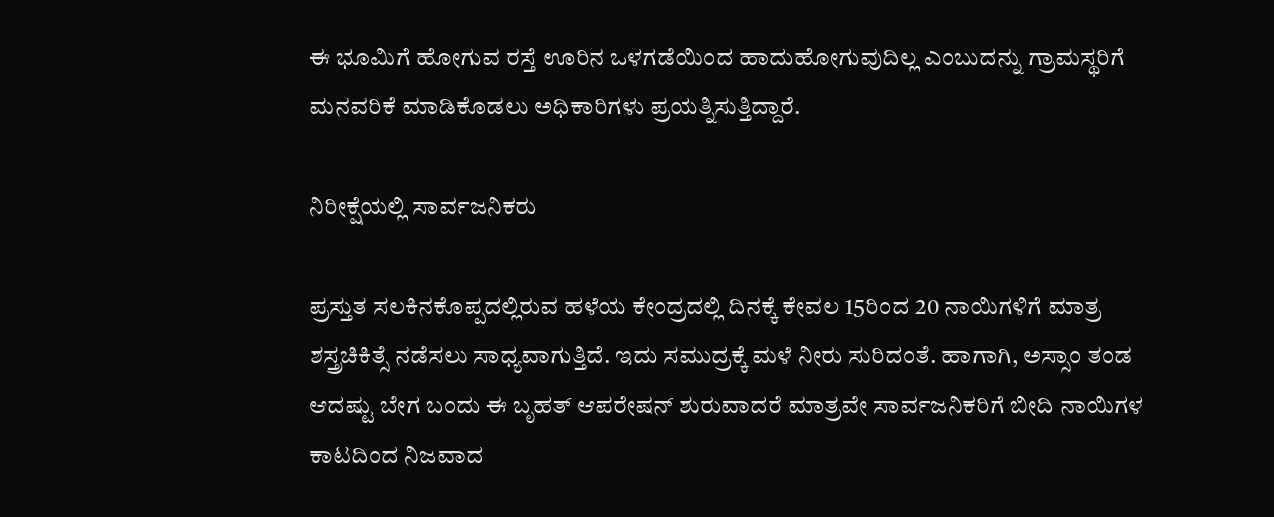ಈ ಭೂಮಿಗೆ ಹೋಗುವ ರಸ್ತೆ ಊರಿನ ಒಳಗಡೆಯಿಂದ ಹಾದುಹೋಗುವುದಿಲ್ಲ ಎಂಬುದನ್ನು ಗ್ರಾಮಸ್ಥರಿಗೆ ಮನವರಿಕೆ ಮಾಡಿಕೊಡಲು ಅಧಿಕಾರಿಗಳು ಪ್ರಯತ್ನಿಸುತ್ತಿದ್ದಾರೆ.

ನಿರೀಕ್ಷೆಯಲ್ಲಿ ಸಾರ್ವಜನಿಕರು

ಪ್ರಸ್ತುತ ಸಲಕಿನಕೊಪ್ಪದಲ್ಲಿರುವ ಹಳೆಯ ಕೇಂದ್ರದಲ್ಲಿ ದಿನಕ್ಕೆ ಕೇವಲ 15ರಿಂದ 20 ನಾಯಿಗಳಿಗೆ ಮಾತ್ರ ಶಸ್ತ್ರಚಿಕಿತ್ಸೆ ನಡೆಸಲು ಸಾಧ್ಯವಾಗುತ್ತಿದೆ. ಇದು ಸಮುದ್ರಕ್ಕೆ ಮಳೆ ನೀರು ಸುರಿದಂತೆ. ಹಾಗಾಗಿ, ಅಸ್ಸಾಂ ತಂಡ ಆದಷ್ಟು ಬೇಗ ಬಂದು ಈ ಬೃಹತ್ ಆಪರೇಷನ್ ಶುರುವಾದರೆ ಮಾತ್ರವೇ ಸಾರ್ವಜನಿಕರಿಗೆ ಬೀದಿ ನಾಯಿಗಳ ಕಾಟದಿಂದ ನಿಜವಾದ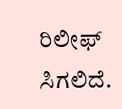ರಿಲೀಫ್ ಸಿಗಲಿದೆ.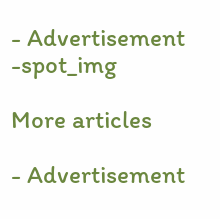- Advertisement -spot_img

More articles

- Advertisement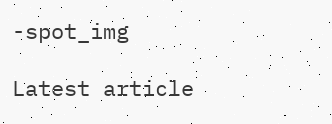-spot_img

Latest article